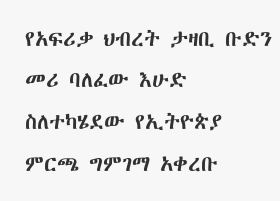የአፍሪቃ ህብረት ታዛቢ ቡድን መሪ ባለፈው እሁድ ስለተካሄደው የኢትዮጵያ ምርጫ ግምገማ አቀረቡ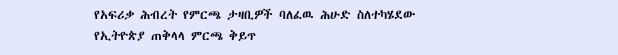የአፍሪቃ ሕብረት የምርጫ ታዛቢዎች ባለፈዉ ሕሁድ ስለተካሄደው የኢትዮጵያ ጠቅላላ ምርጫ ቅይጥ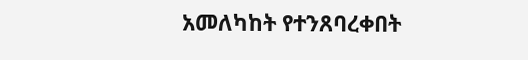አመለካከት የተንጸባረቀበት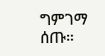ግምገማ ሰጡ።